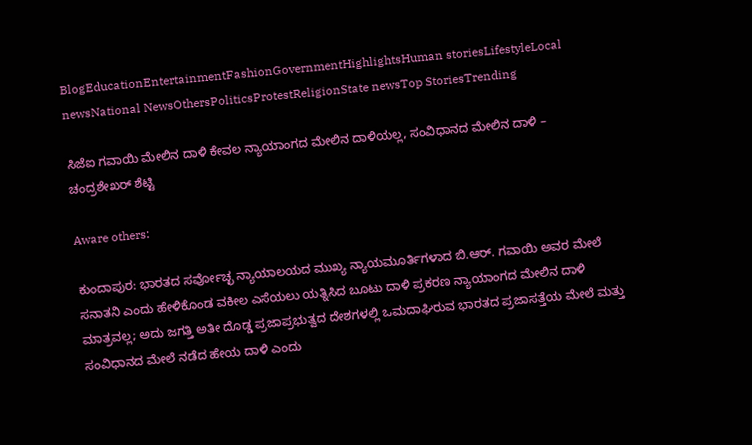BlogEducationEntertainmentFashionGovernmentHighlightsHuman storiesLifestyleLocal newsNational NewsOthersPoliticsProtestReligionState newsTop StoriesTrending

ಸಿಜೆಐ ಗವಾಯಿ ಮೇಲಿನ ದಾಳಿ ಕೇವಲ ನ್ಯಾಯಾಂಗದ ಮೇಲಿನ ದಾಳಿಯಲ್ಲ, ಸಂವಿಧಾನದ ಮೇಲಿನ ದಾಳಿ – ಚಂದ್ರಶೇಖರ್ ಶೆಟ್ಟಿ

Aware others:

ಕುಂದಾಪುರ: ಭಾರತದ ಸರ್ವೋಚ್ಛ ನ್ಯಾಯಾಲಯದ ಮುಖ್ಯ ನ್ಯಾಯಮೂರ್ತಿಗಳಾದ ಬಿ.ಆರ್. ಗವಾಯಿ ಅವರ ಮೇಲೆ ಸನಾತನಿ ಎಂದು ಹೇಳಿಕೊಂಡ ವಕೀಲ ಎಸೆಯಲು ಯತ್ನಿಸಿದ ಬೂಟು ದಾಳಿ ಪ್ರಕರಣ ನ್ಯಾಯಾಂಗದ ಮೇಲಿನ ದಾಳಿ ಮಾತ್ರವಲ್ಲ; ಅದು ಜಗತ್ತಿ ಅತೀ ದೊಡ್ಡ ಪ್ರಜಾಪ್ರಭುತ್ವದ ದೇಶಗಳಲ್ಲಿ ಒಮದಾಘಿರುವ ಭಾರತದ ಪ್ರಜಾಸತ್ತೆಯ ಮೇಲೆ ಮತ್ತು ಸಂವಿಧಾನದ ಮೇಲೆ ನಡೆದ ಹೇಯ ದಾಳಿ ಎಂದು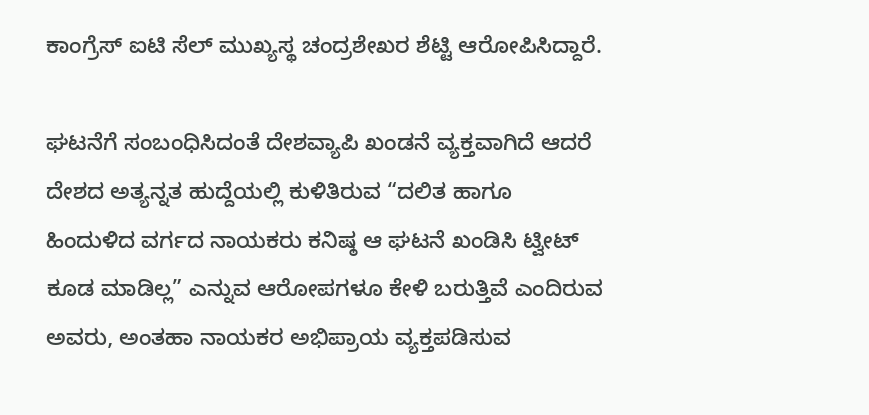ಕಾಂಗ್ರೆಸ್ ಐಟಿ ಸೆಲ್ ಮುಖ್ಯಸ್ಥ ಚಂದ್ರಶೇಖರ ಶೆಟ್ಟಿ ಆರೋಪಿಸಿದ್ದಾರೆ.

ಘಟನೆಗೆ ಸಂಬಂಧಿಸಿದಂತೆ ದೇಶವ್ಯಾಪಿ ಖಂಡನೆ ವ್ಯಕ್ತವಾಗಿದೆ ಆದರೆ ದೇಶದ ಅತ್ಯನ್ನತ ಹುದ್ದೆಯಲ್ಲಿ ಕುಳಿತಿರುವ “ದಲಿತ ಹಾಗೂ ಹಿಂದುಳಿದ ವರ್ಗದ ನಾಯಕರು ಕನಿಷ್ಠ ಆ ಘಟನೆ ಖಂಡಿಸಿ ಟ್ವೀಟ್ ಕೂಡ ಮಾಡಿಲ್ಲ” ಎನ್ನುವ ಆರೋಪಗಳೂ ಕೇಳಿ ಬರುತ್ತಿವೆ ಎಂದಿರುವ ಅವರು, ಅಂತಹಾ ನಾಯಕರ ಅಭಿಪ್ರಾಯ ವ್ಯಕ್ತಪಡಿಸುವ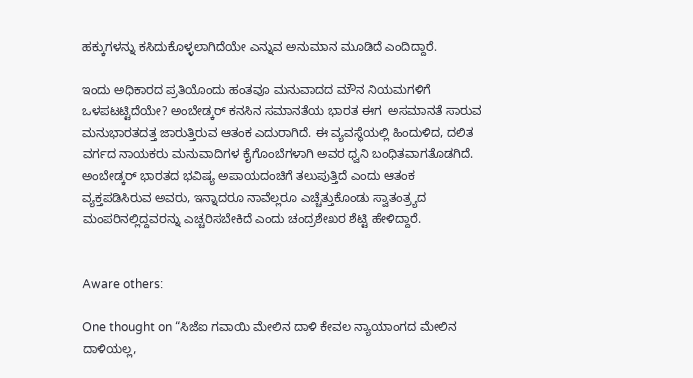ಹಕ್ಕುಗಳನ್ನು ಕಸಿದುಕೊಳ್ಳಲಾಗಿದೆಯೇ ಎನ್ನುವ ಅನುಮಾನ ಮೂಡಿದೆ ಎಂದಿದ್ದಾರೆ.

ಇಂದು ಅಧಿಕಾರದ ಪ್ರತಿಯೊಂದು ಹಂತವೂ ಮನುವಾದದ ಮೌನ ನಿಯಮಗಳಿಗೆ ಒಳಪಟಟ್ಟಿದೆಯೇ? ಅಂಬೇಡ್ಕರ್ ಕನಸಿನ ಸಮಾನತೆಯ ಭಾರತ ಈಗ  ಅಸಮಾನತೆ ಸಾರುವ ಮನುಭಾರತದತ್ತ ಜಾರುತ್ತಿರುವ ಆತಂಕ ಎದುರಾಗಿದೆ. ಈ ವ್ಯವಸ್ಥೆಯಲ್ಲಿ ಹಿಂದುಳಿದ, ದಲಿತ ವರ್ಗದ ನಾಯಕರು ಮನುವಾದಿಗಳ ಕೈಗೊಂಬೆಗಳಾಗಿ ಅವರ ಧ್ವನಿ ಬಂಧಿತವಾಗತೊಡಗಿದೆ. ಅಂಬೇಡ್ಕರ್ ಭಾರತದ ಭವಿಷ್ಯ ಅಪಾಯದಂಚಿಗೆ ತಲುಪುತ್ತಿದೆ ಎಂದು ಆತಂಕ ವ್ಯಕ್ತಪಡಿಸಿರುವ ಅವರು, ಇನ್ನಾದರೂ ನಾವೆಲ್ಲರೂ ಎಚ್ಚೆತ್ತುಕೊಂಡು ಸ್ವಾತಂತ್ರ್ಯದ ಮಂಪರಿನಲ್ಲಿದ್ದವರನ್ನು ಎಚ್ಚರಿಸಬೇಕಿದೆ ಎಂದು ಚಂದ್ರಶೇಖರ ಶೆಟ್ಟಿ ಹೇಳಿದ್ದಾರೆ.


Aware others:

One thought on “ಸಿಜೆಐ ಗವಾಯಿ ಮೇಲಿನ ದಾಳಿ ಕೇವಲ ನ್ಯಾಯಾಂಗದ ಮೇಲಿನ ದಾಳಿಯಲ್ಲ,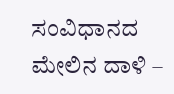ಸಂವಿಧಾನದ ಮೇಲಿನ ದಾಳಿ –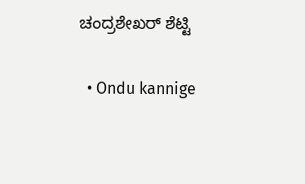ಚಂದ್ರಶೇಖರ್ ಶೆಟ್ಟಿ

  • Ondu kannige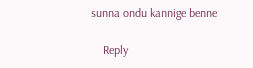sunna ondu kannige benne

    Reply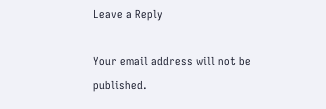Leave a Reply

Your email address will not be published.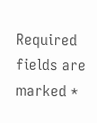Required fields are marked *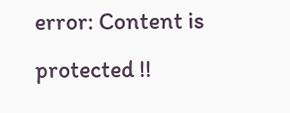error: Content is protected !!